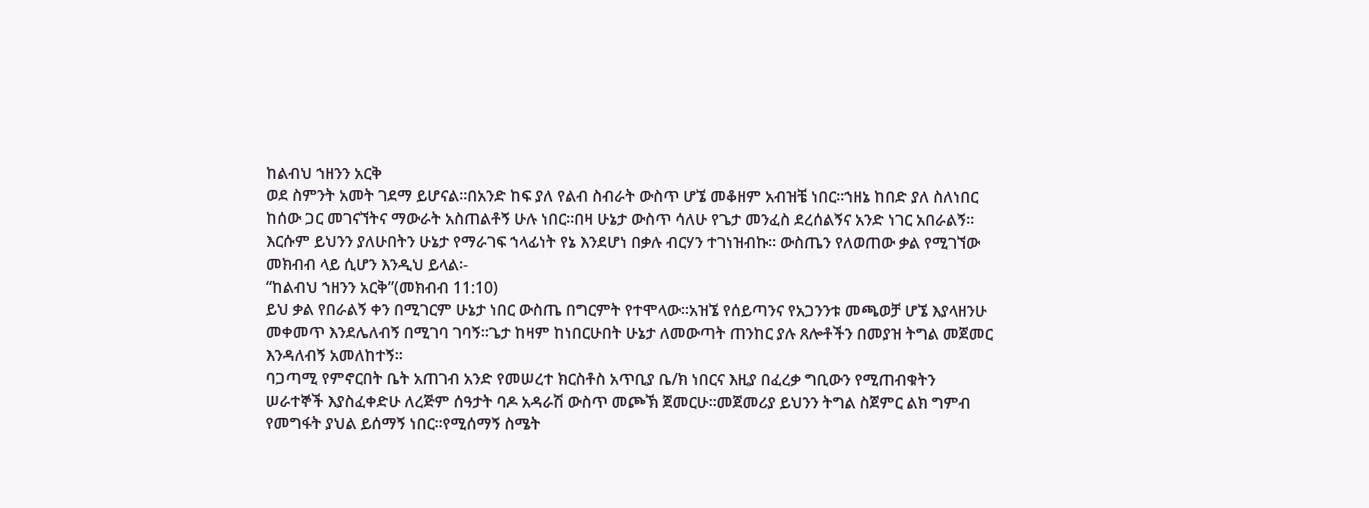ከልብህ ኀዘንን አርቅ
ወደ ስምንት አመት ገደማ ይሆናል፡፡በአንድ ከፍ ያለ የልብ ስብራት ውስጥ ሆኜ መቆዘም አብዝቼ ነበር፡፡ኀዘኔ ከበድ ያለ ስለነበር ከሰው ጋር መገናኘትና ማውራት አስጠልቶኝ ሁሉ ነበር፡፡በዛ ሁኔታ ውስጥ ሳለሁ የጌታ መንፈስ ደረሰልኝና አንድ ነገር አበራልኝ፡፡እርሱም ይህንን ያለሁበትን ሁኔታ የማራገፍ ኀላፊነት የኔ እንደሆነ በቃሉ ብርሃን ተገነዝብኩ፡፡ ውስጤን የለወጠው ቃል የሚገኘው መክብብ ላይ ሲሆን እንዲህ ይላል፡-
“ከልብህ ኀዘንን አርቅ”(መክብብ 11:10)
ይህ ቃል የበራልኝ ቀን በሚገርም ሁኔታ ነበር ውስጤ በግርምት የተሞላው፡፡አዝኜ የሰይጣንና የአጋንንቱ መጫወቻ ሆኜ እያላዘንሁ መቀመጥ እንደሌለብኝ በሚገባ ገባኝ፡፡ጌታ ከዛም ከነበርሁበት ሁኔታ ለመውጣት ጠንከር ያሉ ጸሎቶችን በመያዝ ትግል መጀመር እንዳለብኝ አመለከተኝ፡፡
ባጋጣሚ የምኖርበት ቤት አጠገብ አንድ የመሠረተ ክርስቶስ አጥቢያ ቤ/ክ ነበርና እዚያ በፈረቃ ግቢውን የሚጠብቁትን ሠራተኞች እያስፈቀድሁ ለረጅም ሰዓታት ባዶ አዳራሽ ውስጥ መጮኽ ጀመርሁ፡፡መጀመሪያ ይህንን ትግል ስጀምር ልክ ግምብ የመግፋት ያህል ይሰማኝ ነበር፡፡የሚሰማኝ ስሜት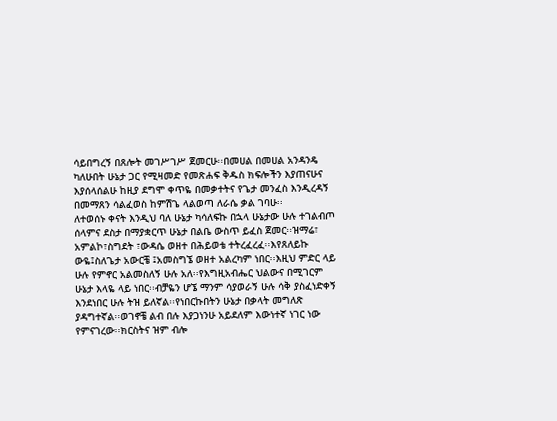ሳይበግረኝ በጸሎት መገሥገሥ ጀመርሁ፡፡በመሀል በመሀል አንዳንዴ ካለሁበት ሁኔታ ጋር የሚዛመድ የመጽሐፍ ቅዱስ ክፍሎችን እያጠናሁና እያሰላሰልሁ ከዚያ ደግሞ ቀጥዬ በመቃተትና የጌታ መንፈስ እንዲረዳኝ በመማጸን ሳልፈወስ ከምሽጌ ላልወጣ ለራሴ ቃል ገባሁ፡፡
ለተወሰኑ ቀናት እንዲህ ባለ ሁኔታ ካሳለፍኩ በኋላ ሁኔታው ሁሉ ተገልብጦ ሰላምና ደስታ በማያቋርጥ ሁኔታ በልቤ ውስጥ ይፈስ ጀመር፡፡ዝማሬ፣ አምልኮ፣ስግደት ፣ውዳሴ ወዘተ በሕይወቴ ተትረፈረፈ፡፡እየጸለይኩ ውዬ፤ስለጌታ አውርቼ ፤አመስግኜ ወዘተ አልረካም ነበር፡፡እዚህ ምድር ላይ ሁሉ የምኖር አልመስለኝ ሁሉ አለ፡፡የእግዚአብሔር ህልውና በሚገርም ሁኔታ እላዬ ላይ ነበር፡፡ብቻዬን ሆኜ ማንም ሳያወራኝ ሁሉ ሳቅ ያስፈነድቀኝ እንደነበር ሁሉ ትዝ ይለኛል፡፡የነበርኩበትን ሁኔታ በቃላት መግለጽ ያዳግተኛል፡፡ወገኖቼ ልብ በሉ እያጋነንሁ አይደለም እውነተኛ ነገር ነው የምናገረው፡፡ክርስትና ዝም ብሎ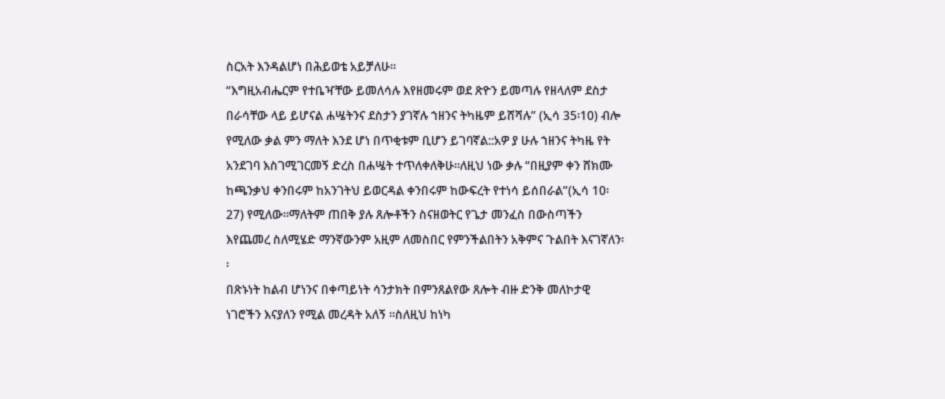ስርአት እንዳልሆነ በሕይወቴ አይቻለሁ፡፡
“እግዚአብሔርም የተቤዣቸው ይመለሳሉ እየዘመሩም ወደ ጽዮን ይመጣሉ የዘላለም ደስታ በራሳቸው ላይ ይሆናል ሐሤትንና ደስታን ያገኛሉ ኀዘንና ትካዜም ይሸሻሉ” (ኢሳ 35፡10) ብሎ የሚለው ቃል ምን ማለት እንደ ሆነ በጥቂቱም ቢሆን ይገባኛል::አዎ ያ ሁሉ ኀዘንና ትካዜ የት አንደገባ እስገሚገርመኝ ድረስ በሐሤት ተጥለቀለቅሁ፡፡ለዚህ ነው ቃሉ “በዚያም ቀን ሸክሙ ከጫንቃህ ቀንበሩም ከአንገትህ ይወርዳል ቀንበሩም ከውፍረት የተነሳ ይሰበራል”(ኢሳ 10፡27) የሚለው፡፡ማለትም ጠበቅ ያሉ ጸሎቶችን ስናዘወትር የጌታ መንፈስ በውስጣችን እየጨመረ ስለሚሄድ ማንኛውንም አዚም ለመስበር የምንችልበትን አቅምና ጉልበት እናገኛለን፡፡
በጽኑነት ከልብ ሆነንና በቀጣይነት ሳንታክት በምንጸልየው ጸሎት ብዙ ድንቅ መለኮታዊ ነገሮችን እናያለን የሚል መረዳት አለኝ ፡፡ስለዚህ ከነካ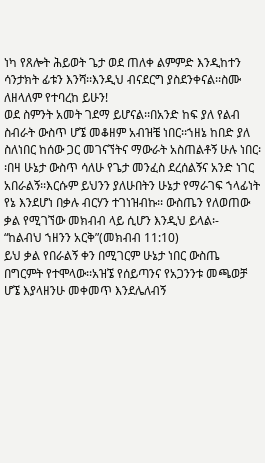ነካ የጸሎት ሕይወት ጌታ ወደ ጠለቀ ልምምድ እንዲከተን ሳንታክት ፊቱን እንሻ፡፡እንዲህ ብናደርግ ያስደንቀናል፡፡ስሙ ለዘላለም የተባረከ ይሁን!
ወደ ስምንት አመት ገደማ ይሆናል፡፡በአንድ ከፍ ያለ የልብ ስብራት ውስጥ ሆኜ መቆዘም አብዝቼ ነበር፡፡ኀዘኔ ከበድ ያለ ስለነበር ከሰው ጋር መገናኘትና ማውራት አስጠልቶኝ ሁሉ ነበር፡፡በዛ ሁኔታ ውስጥ ሳለሁ የጌታ መንፈስ ደረሰልኝና አንድ ነገር አበራልኝ፡፡እርሱም ይህንን ያለሁበትን ሁኔታ የማራገፍ ኀላፊነት የኔ እንደሆነ በቃሉ ብርሃን ተገነዝብኩ፡፡ ውስጤን የለወጠው ቃል የሚገኘው መክብብ ላይ ሲሆን እንዲህ ይላል፡-
“ከልብህ ኀዘንን አርቅ”(መክብብ 11:10)
ይህ ቃል የበራልኝ ቀን በሚገርም ሁኔታ ነበር ውስጤ በግርምት የተሞላው፡፡አዝኜ የሰይጣንና የአጋንንቱ መጫወቻ ሆኜ እያላዘንሁ መቀመጥ እንደሌለብኝ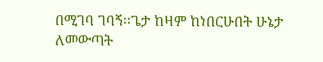በሚገባ ገባኝ፡፡ጌታ ከዛም ከነበርሁበት ሁኔታ ለመውጣት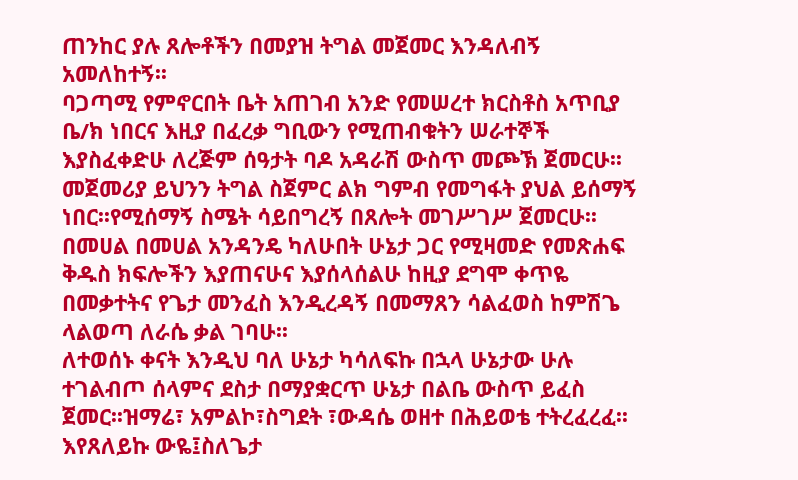ጠንከር ያሉ ጸሎቶችን በመያዝ ትግል መጀመር እንዳለብኝ አመለከተኝ፡፡
ባጋጣሚ የምኖርበት ቤት አጠገብ አንድ የመሠረተ ክርስቶስ አጥቢያ ቤ/ክ ነበርና እዚያ በፈረቃ ግቢውን የሚጠብቁትን ሠራተኞች እያስፈቀድሁ ለረጅም ሰዓታት ባዶ አዳራሽ ውስጥ መጮኽ ጀመርሁ፡፡መጀመሪያ ይህንን ትግል ስጀምር ልክ ግምብ የመግፋት ያህል ይሰማኝ ነበር፡፡የሚሰማኝ ስሜት ሳይበግረኝ በጸሎት መገሥገሥ ጀመርሁ፡፡በመሀል በመሀል አንዳንዴ ካለሁበት ሁኔታ ጋር የሚዛመድ የመጽሐፍ ቅዱስ ክፍሎችን እያጠናሁና እያሰላሰልሁ ከዚያ ደግሞ ቀጥዬ በመቃተትና የጌታ መንፈስ እንዲረዳኝ በመማጸን ሳልፈወስ ከምሽጌ ላልወጣ ለራሴ ቃል ገባሁ፡፡
ለተወሰኑ ቀናት እንዲህ ባለ ሁኔታ ካሳለፍኩ በኋላ ሁኔታው ሁሉ ተገልብጦ ሰላምና ደስታ በማያቋርጥ ሁኔታ በልቤ ውስጥ ይፈስ ጀመር፡፡ዝማሬ፣ አምልኮ፣ስግደት ፣ውዳሴ ወዘተ በሕይወቴ ተትረፈረፈ፡፡እየጸለይኩ ውዬ፤ስለጌታ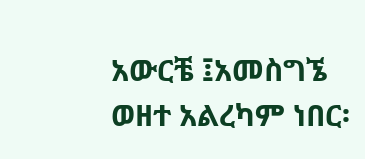አውርቼ ፤አመስግኜ ወዘተ አልረካም ነበር፡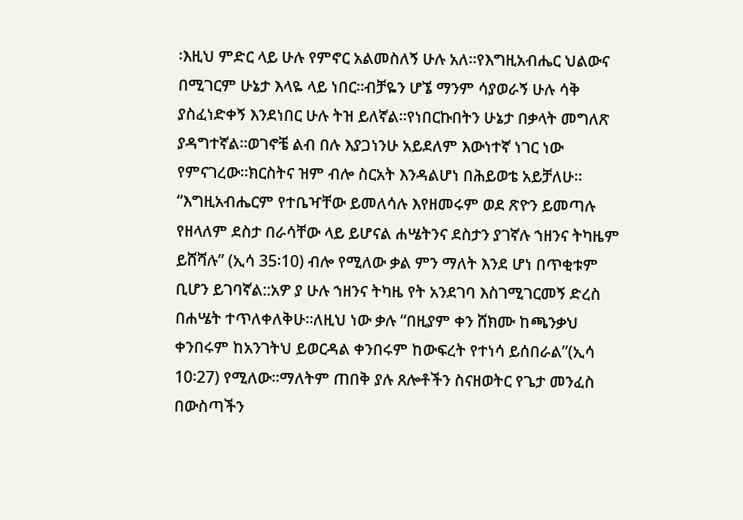፡እዚህ ምድር ላይ ሁሉ የምኖር አልመስለኝ ሁሉ አለ፡፡የእግዚአብሔር ህልውና በሚገርም ሁኔታ እላዬ ላይ ነበር፡፡ብቻዬን ሆኜ ማንም ሳያወራኝ ሁሉ ሳቅ ያስፈነድቀኝ እንደነበር ሁሉ ትዝ ይለኛል፡፡የነበርኩበትን ሁኔታ በቃላት መግለጽ ያዳግተኛል፡፡ወገኖቼ ልብ በሉ እያጋነንሁ አይደለም እውነተኛ ነገር ነው የምናገረው፡፡ክርስትና ዝም ብሎ ስርአት እንዳልሆነ በሕይወቴ አይቻለሁ፡፡
“እግዚአብሔርም የተቤዣቸው ይመለሳሉ እየዘመሩም ወደ ጽዮን ይመጣሉ የዘላለም ደስታ በራሳቸው ላይ ይሆናል ሐሤትንና ደስታን ያገኛሉ ኀዘንና ትካዜም ይሸሻሉ” (ኢሳ 35፡10) ብሎ የሚለው ቃል ምን ማለት እንደ ሆነ በጥቂቱም ቢሆን ይገባኛል::አዎ ያ ሁሉ ኀዘንና ትካዜ የት አንደገባ እስገሚገርመኝ ድረስ በሐሤት ተጥለቀለቅሁ፡፡ለዚህ ነው ቃሉ “በዚያም ቀን ሸክሙ ከጫንቃህ ቀንበሩም ከአንገትህ ይወርዳል ቀንበሩም ከውፍረት የተነሳ ይሰበራል”(ኢሳ 10፡27) የሚለው፡፡ማለትም ጠበቅ ያሉ ጸሎቶችን ስናዘወትር የጌታ መንፈስ በውስጣችን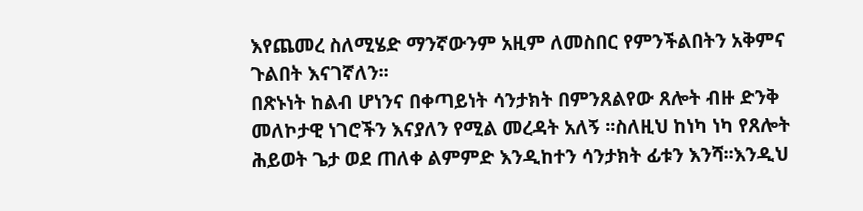እየጨመረ ስለሚሄድ ማንኛውንም አዚም ለመስበር የምንችልበትን አቅምና ጉልበት እናገኛለን፡፡
በጽኑነት ከልብ ሆነንና በቀጣይነት ሳንታክት በምንጸልየው ጸሎት ብዙ ድንቅ መለኮታዊ ነገሮችን እናያለን የሚል መረዳት አለኝ ፡፡ስለዚህ ከነካ ነካ የጸሎት ሕይወት ጌታ ወደ ጠለቀ ልምምድ እንዲከተን ሳንታክት ፊቱን እንሻ፡፡እንዲህ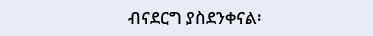ብናደርግ ያስደንቀናል፡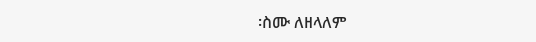፡ስሙ ለዘላለም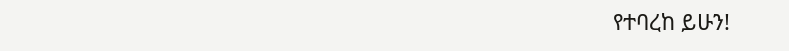የተባረከ ይሁን!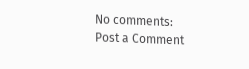No comments:
Post a Comment